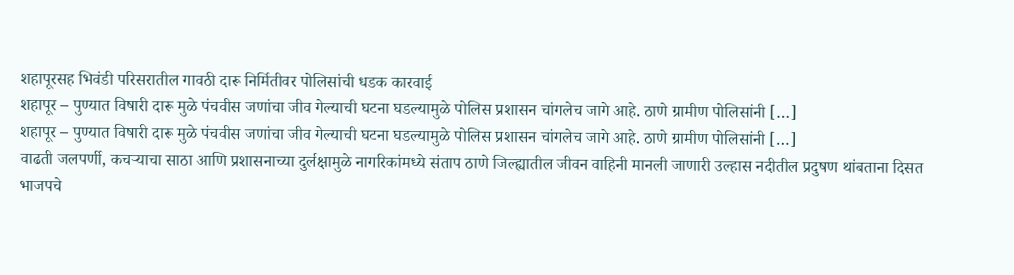शहापूरसह भिवंडी परिसरातील गावठी दारू निर्मितीवर पोलिसांची धडक कारवाई
शहापूर – पुण्यात विषारी दारू मुळे पंचवीस जणांचा जीव गेल्याची घटना घडल्यामुळे पोलिस प्रशासन चांगलेच जागे आहे. ठाणे ग्रामीण पोलिसांनी […]
शहापूर – पुण्यात विषारी दारू मुळे पंचवीस जणांचा जीव गेल्याची घटना घडल्यामुळे पोलिस प्रशासन चांगलेच जागे आहे. ठाणे ग्रामीण पोलिसांनी […]
वाढती जलपर्णी, कचऱ्याचा साठा आणि प्रशासनाच्या दुर्लक्षामुळे नागरिकांमध्ये संताप ठाणे जिल्ह्यातील जीवन वाहिनी मानली जाणारी उल्हास नदीतील प्रदुषण थांबताना दिसत
भाजपचे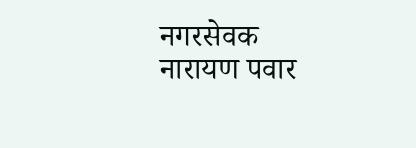नगरसेवक नारायण पवार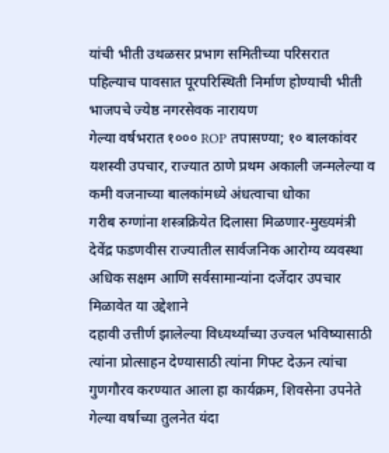यांची भीती उथळसर प्रभाग समितीच्या परिसरात पहिल्याच पावसात पूरपरिस्थिती निर्माण होण्याची भीती भाजपचे ज्येष्ठ नगरसेवक नारायण
गेल्या वर्षभरात १००० ROP तपासण्या; १० बालकांवर यशस्वी उपचार, राज्यात ठाणे प्रथम अकाली जन्मलेल्या व कमी वजनाच्या बालकांमध्ये अंधत्वाचा धोका
गरीब रुग्णांना शस्त्रक्रियेत दिलासा मिळणार-मुख्यमंत्री देवेंद्र फडणवीस राज्यातील सार्वजनिक आरोग्य व्यवस्था अधिक सक्षम आणि सर्वसामान्यांना दर्जेदार उपचार मिळावेत या उद्देशाने
दहावी उत्तीर्ण झालेल्या विध्यर्थ्यांच्या उज्वल भविष्यासाठी त्यांना प्रोत्साहन देण्यासाठी त्यांना गिफ्ट देऊन त्यांचा गुणगौरव करण्यात आला हा कार्यक्रम, शिवसेना उपनेते
गेल्या वर्षाच्या तुलनेत यंदा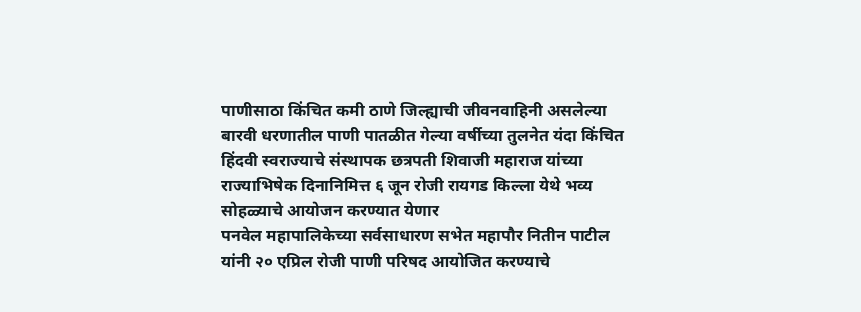पाणीसाठा किंचित कमी ठाणे जिल्ह्याची जीवनवाहिनी असलेल्या बारवी धरणातील पाणी पातळीत गेल्या वर्षीच्या तुलनेत यंदा किंचित
हिंदवी स्वराज्याचे संस्थापक छत्रपती शिवाजी महाराज यांच्या राज्याभिषेक दिनानिमित्त ६ जून रोजी रायगड किल्ला येथे भव्य सोहळ्याचे आयोजन करण्यात येणार
पनवेल महापालिकेच्या सर्वसाधारण सभेत महापौर नितीन पाटील यांनी २० एप्रिल रोजी पाणी परिषद आयोजित करण्याचे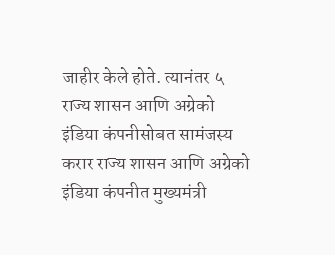जाहीर केले होते. त्यानंतर ५
राज्य शासन आणि अग्रेको इंडिया कंपनीसोबत सामंजस्य करार राज्य शासन आणि अग्रेको इंडिया कंपनीत मुख्यमंत्री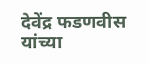देवेंद्र फडणवीस यांच्या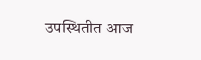उपस्थितीत आज